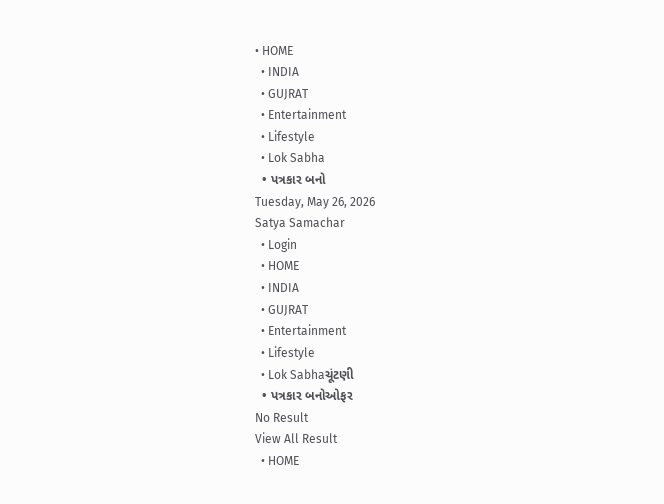• HOME
  • INDIA
  • GUJRAT
  • Entertainment
  • Lifestyle
  • Lok Sabha
  • પત્રકાર બનો
Tuesday, May 26, 2026
Satya Samachar
  • Login
  • HOME
  • INDIA
  • GUJRAT
  • Entertainment
  • Lifestyle
  • Lok Sabhaચૂંટણી
  • પત્રકાર બનોઓફર
No Result
View All Result
  • HOME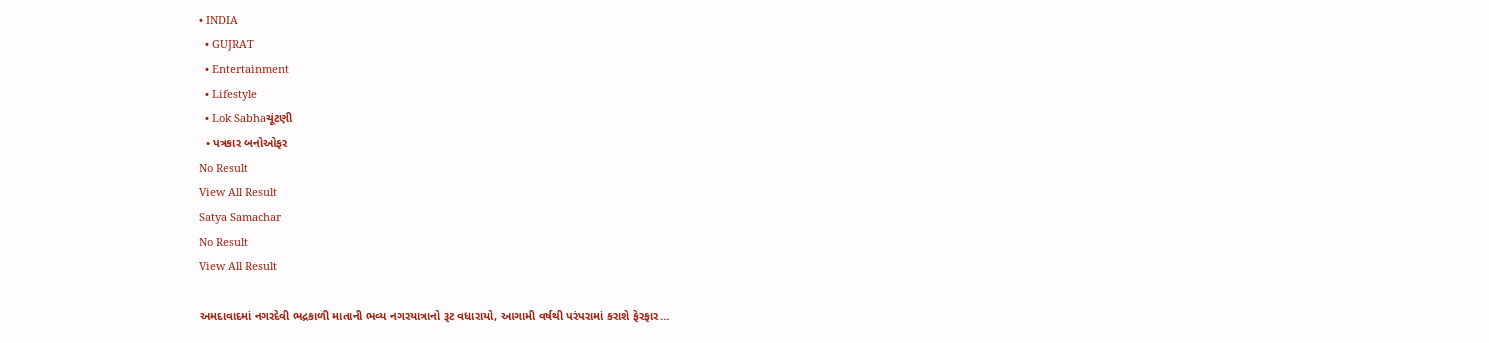• INDIA
  • GUJRAT
  • Entertainment
  • Lifestyle
  • Lok Sabhaચૂંટણી
  • પત્રકાર બનોઓફર
No Result
View All Result
Satya Samachar
No Result
View All Result

અમદાવાદમાં નગરદેવી ભદ્રકાળી માતાની ભવ્ય નગરયાત્રાનો રૂટ વધારાયો, આગામી વર્ષથી પરંપરામાં કરાશે ફેરફાર…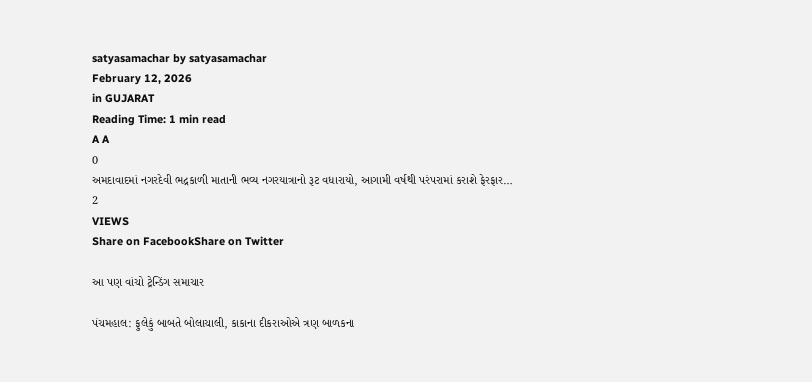satyasamachar by satyasamachar
February 12, 2026
in GUJARAT
Reading Time: 1 min read
A A
0
અમદાવાદમાં નગરદેવી ભદ્રકાળી માતાની ભવ્ય નગરયાત્રાનો રૂટ વધારાયો, આગામી વર્ષથી પરંપરામાં કરાશે ફેરફાર…
2
VIEWS
Share on FacebookShare on Twitter

આ પણ વાંચો ટ્રેન્ડિંગ સમાચાર

પંચમહાલ: ફુલેકું બાબતે બોલાચાલી, કાકાના દીકરાઓએ ત્રણ બાળકના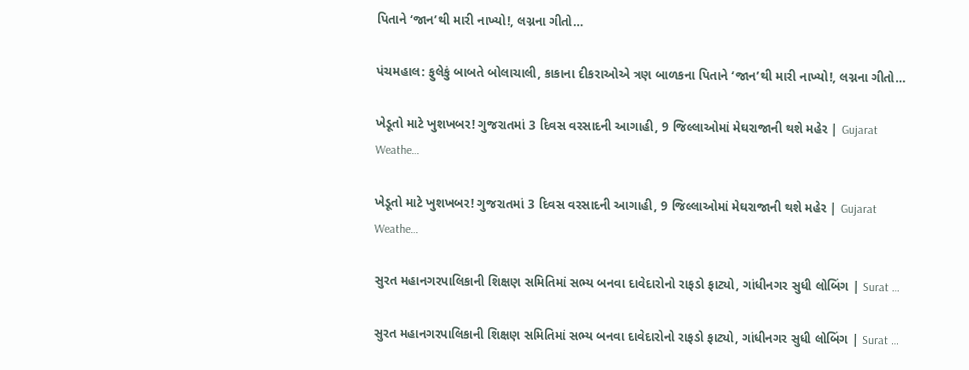પિતાને ‘જાન’થી મારી નાખ્યો!, લગ્નના ગીતો…

પંચમહાલ: ફુલેકું બાબતે બોલાચાલી, કાકાના દીકરાઓએ ત્રણ બાળકના પિતાને ‘જાન’થી મારી નાખ્યો!, લગ્નના ગીતો…

ખેડૂતો માટે ખુશખબર! ગુજરાતમાં 3 દિવસ વરસાદની આગાહી, 9 જિલ્લાઓમાં મેઘરાજાની થશે મહેર | Gujarat Weathe…

ખેડૂતો માટે ખુશખબર! ગુજરાતમાં 3 દિવસ વરસાદની આગાહી, 9 જિલ્લાઓમાં મેઘરાજાની થશે મહેર | Gujarat Weathe…

સુરત મહાનગરપાલિકાની શિક્ષણ સમિતિમાં સભ્ય બનવા દાવેદારોનો રાફડો ફાટ્યો, ગાંધીનગર સુધી લોબિંગ | Surat …

સુરત મહાનગરપાલિકાની શિક્ષણ સમિતિમાં સભ્ય બનવા દાવેદારોનો રાફડો ફાટ્યો, ગાંધીનગર સુધી લોબિંગ | Surat …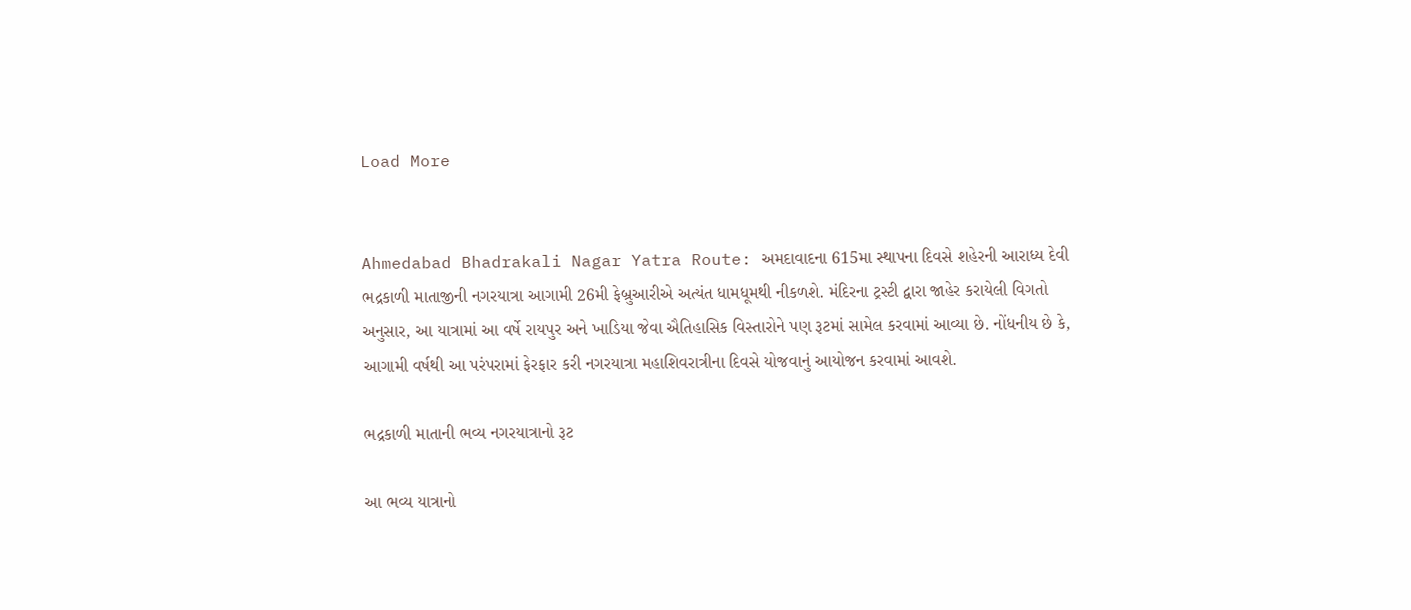Load More


Ahmedabad Bhadrakali Nagar Yatra Route: અમદાવાદના 615મા સ્થાપના દિવસે શહેરની આરાધ્ય દેવી ભદ્રકાળી માતાજીની નગરયાત્રા આગામી 26મી ફેબ્રુઆરીએ અત્યંત ધામધૂમથી નીકળશે. મંદિરના ટ્રસ્ટી દ્વારા જાહેર કરાયેલી વિગતો અનુસાર, આ યાત્રામાં આ વર્ષે રાયપુર અને ખાડિયા જેવા ઐતિહાસિક વિસ્તારોને પણ રૂટમાં સામેલ કરવામાં આવ્યા છે. નોંધનીય છે કે, આગામી વર્ષથી આ પરંપરામાં ફેરફાર કરી નગરયાત્રા મહાશિવરાત્રીના દિવસે યોજવાનું આયોજન કરવામાં આવશે.

ભદ્રકાળી માતાની ભવ્ય નગરયાત્રાનો રૂટ

આ ભવ્ય યાત્રાનો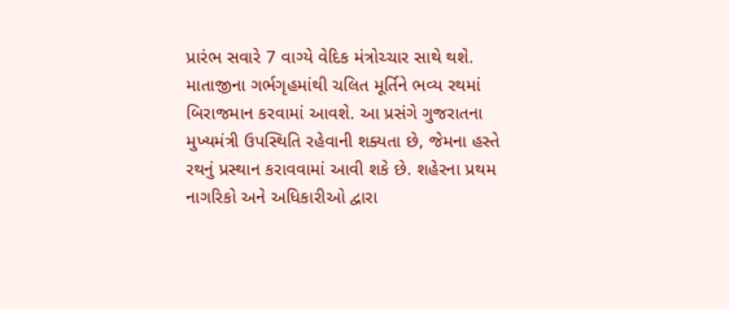પ્રારંભ સવારે 7 વાગ્યે વેદિક મંત્રોચ્ચાર સાથે થશે. માતાજીના ગર્ભગૃહમાંથી ચલિત મૂર્તિને ભવ્ય રથમાં બિરાજમાન કરવામાં આવશે. આ પ્રસંગે ગુજરાતના મુખ્યમંત્રી ઉપસ્થિતિ રહેવાની શક્યતા છે, જેમના હસ્તે રથનું પ્રસ્થાન કરાવવામાં આવી શકે છે. શહેરના પ્રથમ નાગરિકો અને અધિકારીઓ દ્વારા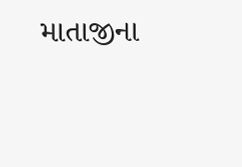માતાજીના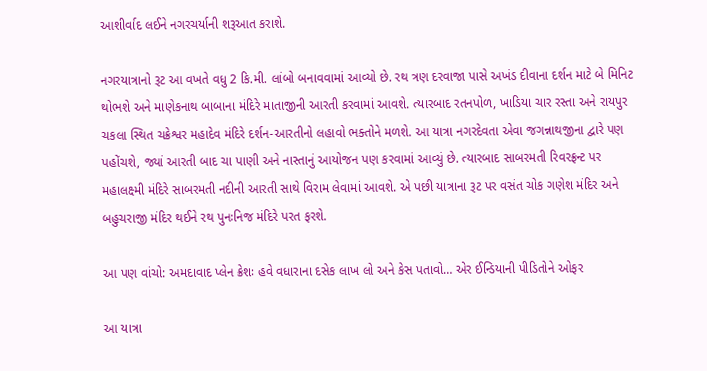આશીર્વાદ લઈને નગરચર્યાની શરૂઆત કરાશે.

નગરયાત્રાનો રૂટ આ વખતે વધુ 2 કિ.મી. લાંબો બનાવવામાં આવ્યો છે. રથ ત્રણ દરવાજા પાસે અખંડ દીવાના દર્શન માટે બે મિનિટ થોભશે અને માણેકનાથ બાબાના મંદિરે માતાજીની આરતી કરવામાં આવશે. ત્યારબાદ રતનપોળ, ખાડિયા ચાર રસ્તા અને રાયપુર ચકલા સ્થિત ચક્રેશ્વર મહાદેવ મંદિરે દર્શન-આરતીનો લહાવો ભક્તોને મળશે. આ યાત્રા નગરદેવતા એવા જગન્નાથજીના દ્વારે પણ પહોંચશે, જ્યાં આરતી બાદ ચા પાણી અને નાસ્તાનું આયોજન પણ કરવામાં આવ્યું છે. ત્યારબાદ સાબરમતી રિવરફ્રન્ટ પર મહાલક્ષ્મી મંદિરે સાબરમતી નદીની આરતી સાથે વિરામ લેવામાં આવશે. એ પછી યાત્રાના રૂટ પર વસંત ચોક ગણેશ મંદિર અને બહુચરાજી મંદિર થઈને રથ પુનઃનિજ મંદિરે પરત ફરશે.

આ પણ વાંચો: અમદાવાદ પ્લેન ક્રેશઃ હવે વધારાના દસેક લાખ લો અને કેસ પતાવો… એર ઈન્ડિયાની પીડિતોને ઓફર

આ યાત્રા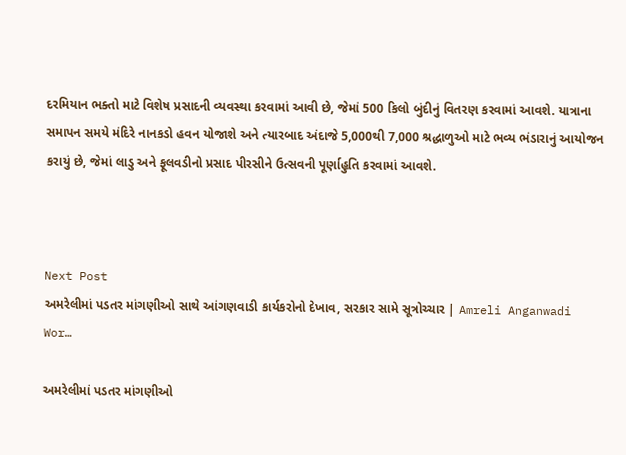દરમિયાન ભક્તો માટે વિશેષ પ્રસાદની વ્યવસ્થા કરવામાં આવી છે, જેમાં 500 કિલો બુંદીનું વિતરણ કરવામાં આવશે. યાત્રાના સમાપન સમયે મંદિરે નાનકડો હવન યોજાશે અને ત્યારબાદ અંદાજે 5,000થી 7,000 શ્રદ્ધાળુઓ માટે ભવ્ય ભંડારાનું આયોજન કરાયું છે, જેમાં લાડુ અને ફૂલવડીનો પ્રસાદ પીરસીને ઉત્સવની પૂર્ણાહુતિ કરવામાં આવશે.



Next Post
અમરેલીમાં પડતર માંગણીઓ સાથે આંગણવાડી કાર્યકરોનો દેખાવ, સરકાર સામે સૂત્રોચ્ચાર | Amreli Anganwadi Wor…

અમરેલીમાં પડતર માંગણીઓ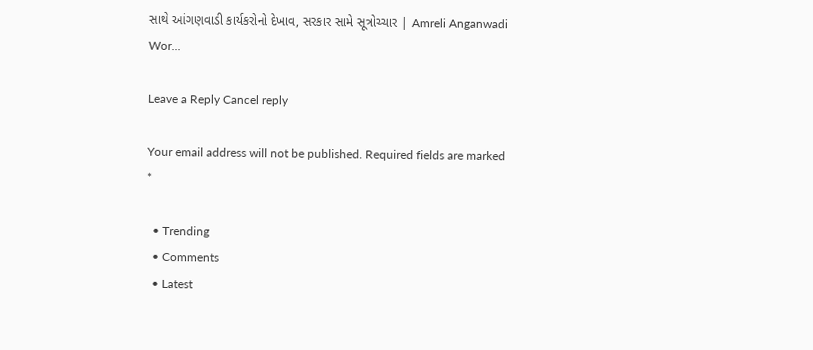સાથે આંગણવાડી કાર્યકરોનો દેખાવ, સરકાર સામે સૂત્રોચ્ચાર | Amreli Anganwadi Wor...

Leave a Reply Cancel reply

Your email address will not be published. Required fields are marked *

  • Trending
  • Comments
  • Latest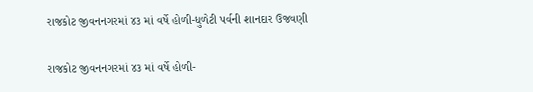રાજકોટ જીવનનગરમાં ૪૩ માં વર્ષે હોળી-ધુળેટી પર્વની શાનદાર ઉજવણી

રાજકોટ જીવનનગરમાં ૪૩ માં વર્ષે હોળી-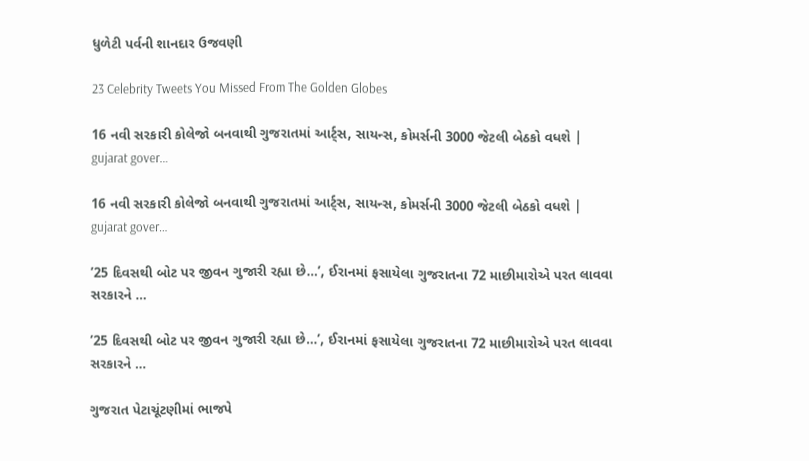ધુળેટી પર્વની શાનદાર ઉજવણી

23 Celebrity Tweets You Missed From The Golden Globes

16 નવી સરકારી કોલેજો બનવાથી ગુજરાતમાં આર્ટ્સ, સાયન્સ, કોમર્સની 3000 જેટલી બેઠકો વધશે | gujarat gover…

16 નવી સરકારી કોલેજો બનવાથી ગુજરાતમાં આર્ટ્સ, સાયન્સ, કોમર્સની 3000 જેટલી બેઠકો વધશે | gujarat gover…

’25 દિવસથી બોટ પર જીવન ગુજારી રહ્યા છે…’, ઈરાનમાં ફસાયેલા ગુજરાતના 72 માછીમારોએ પરત લાવવા સરકારને …

’25 દિવસથી બોટ પર જીવન ગુજારી રહ્યા છે…’, ઈરાનમાં ફસાયેલા ગુજરાતના 72 માછીમારોએ પરત લાવવા સરકારને …

ગુજરાત પેટાચૂંટણીમાં ભાજપે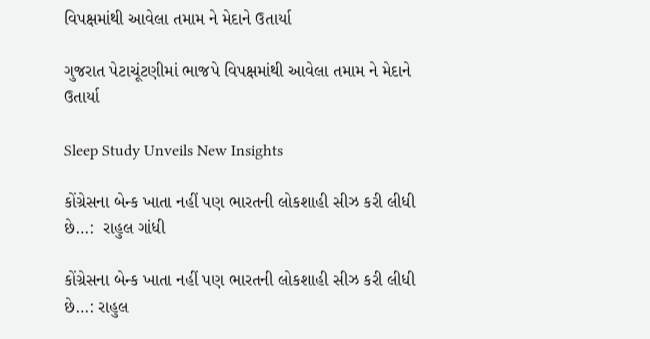વિપક્ષમાંથી આવેલા તમામ ને મેદાને ઉતાર્યા

ગુજરાત પેટાચૂંટણીમાં ભાજપે વિપક્ષમાંથી આવેલા તમામ ને મેદાને ઉતાર્યા

Sleep Study Unveils New Insights

કોંગ્રેસના બેન્ક ખાતા નહીં પણ ભારતની લોકશાહી સીઝ કરી લીધી છે…:  રાહુલ ગાંધી

કોંગ્રેસના બેન્ક ખાતા નહીં પણ ભારતની લોકશાહી સીઝ કરી લીધી છે…: રાહુલ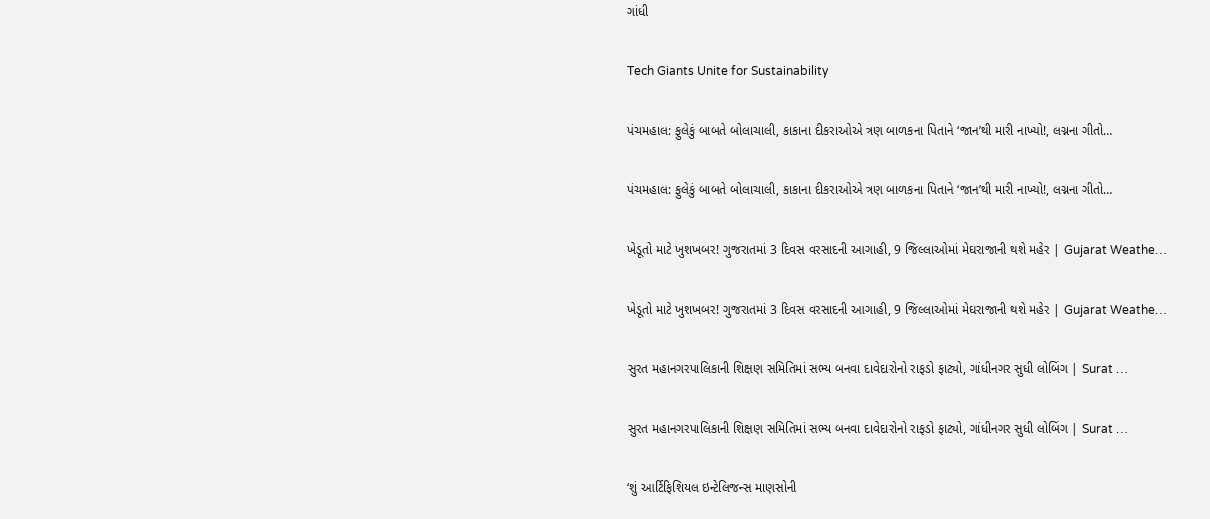ગાંધી

Tech Giants Unite for Sustainability

પંચમહાલ: ફુલેકું બાબતે બોલાચાલી, કાકાના દીકરાઓએ ત્રણ બાળકના પિતાને ‘જાન’થી મારી નાખ્યો!, લગ્નના ગીતો…

પંચમહાલ: ફુલેકું બાબતે બોલાચાલી, કાકાના દીકરાઓએ ત્રણ બાળકના પિતાને ‘જાન’થી મારી નાખ્યો!, લગ્નના ગીતો…

ખેડૂતો માટે ખુશખબર! ગુજરાતમાં 3 દિવસ વરસાદની આગાહી, 9 જિલ્લાઓમાં મેઘરાજાની થશે મહેર | Gujarat Weathe…

ખેડૂતો માટે ખુશખબર! ગુજરાતમાં 3 દિવસ વરસાદની આગાહી, 9 જિલ્લાઓમાં મેઘરાજાની થશે મહેર | Gujarat Weathe…

સુરત મહાનગરપાલિકાની શિક્ષણ સમિતિમાં સભ્ય બનવા દાવેદારોનો રાફડો ફાટ્યો, ગાંધીનગર સુધી લોબિંગ | Surat …

સુરત મહાનગરપાલિકાની શિક્ષણ સમિતિમાં સભ્ય બનવા દાવેદારોનો રાફડો ફાટ્યો, ગાંધીનગર સુધી લોબિંગ | Surat …

‘શું આર્ટિફિશિયલ ઇન્ટેલિજન્સ માણસોની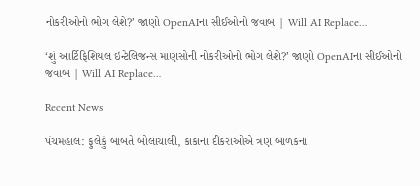નોકરીઓનો ભોગ લેશે?’ જાણો OpenAIના સીઈઓનો જવાબ | Will AI Replace…

‘શું આર્ટિફિશિયલ ઇન્ટેલિજન્સ માણસોની નોકરીઓનો ભોગ લેશે?’ જાણો OpenAIના સીઈઓનો જવાબ | Will AI Replace…

Recent News

પંચમહાલ: ફુલેકું બાબતે બોલાચાલી, કાકાના દીકરાઓએ ત્રણ બાળકના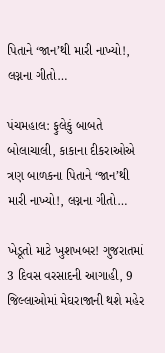પિતાને ‘જાન’થી મારી નાખ્યો!, લગ્નના ગીતો…

પંચમહાલ: ફુલેકું બાબતે બોલાચાલી, કાકાના દીકરાઓએ ત્રણ બાળકના પિતાને ‘જાન’થી મારી નાખ્યો!, લગ્નના ગીતો…

ખેડૂતો માટે ખુશખબર! ગુજરાતમાં 3 દિવસ વરસાદની આગાહી, 9 જિલ્લાઓમાં મેઘરાજાની થશે મહેર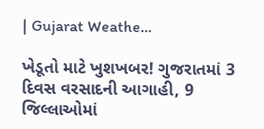| Gujarat Weathe…

ખેડૂતો માટે ખુશખબર! ગુજરાતમાં 3 દિવસ વરસાદની આગાહી, 9 જિલ્લાઓમાં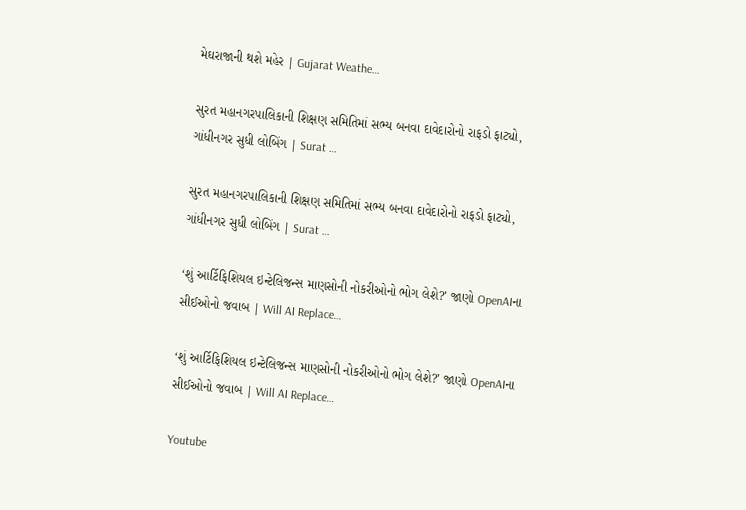મેઘરાજાની થશે મહેર | Gujarat Weathe…

સુરત મહાનગરપાલિકાની શિક્ષણ સમિતિમાં સભ્ય બનવા દાવેદારોનો રાફડો ફાટ્યો, ગાંધીનગર સુધી લોબિંગ | Surat …

સુરત મહાનગરપાલિકાની શિક્ષણ સમિતિમાં સભ્ય બનવા દાવેદારોનો રાફડો ફાટ્યો, ગાંધીનગર સુધી લોબિંગ | Surat …

‘શું આર્ટિફિશિયલ ઇન્ટેલિજન્સ માણસોની નોકરીઓનો ભોગ લેશે?’ જાણો OpenAIના સીઈઓનો જવાબ | Will AI Replace…

‘શું આર્ટિફિશિયલ ઇન્ટેલિજન્સ માણસોની નોકરીઓનો ભોગ લેશે?’ જાણો OpenAIના સીઈઓનો જવાબ | Will AI Replace…

Youtube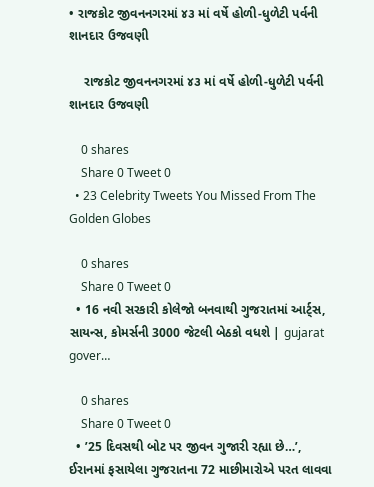• રાજકોટ જીવનનગરમાં ૪૩ માં વર્ષે હોળી-ધુળેટી પર્વની શાનદાર ઉજવણી

    રાજકોટ જીવનનગરમાં ૪૩ માં વર્ષે હોળી-ધુળેટી પર્વની શાનદાર ઉજવણી

    0 shares
    Share 0 Tweet 0
  • 23 Celebrity Tweets You Missed From The Golden Globes

    0 shares
    Share 0 Tweet 0
  • 16 નવી સરકારી કોલેજો બનવાથી ગુજરાતમાં આર્ટ્સ, સાયન્સ, કોમર્સની 3000 જેટલી બેઠકો વધશે | gujarat gover…

    0 shares
    Share 0 Tweet 0
  • ’25 દિવસથી બોટ પર જીવન ગુજારી રહ્યા છે…’, ઈરાનમાં ફસાયેલા ગુજરાતના 72 માછીમારોએ પરત લાવવા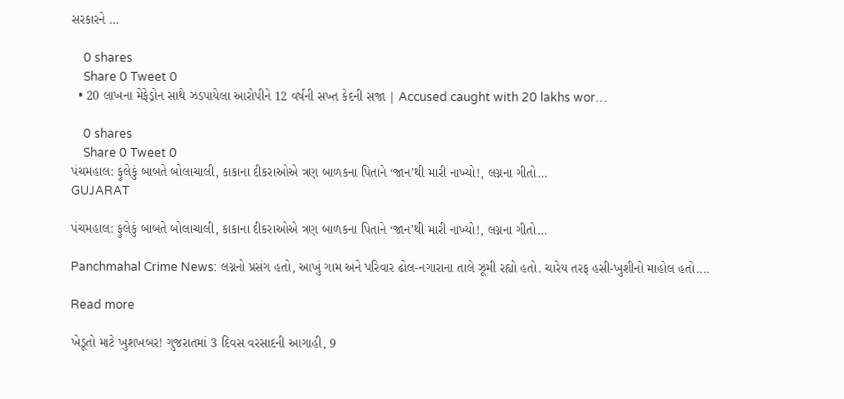સરકારને …

    0 shares
    Share 0 Tweet 0
  • 20 લાખના મેફેડ્રોન સાથે ઝડપાયેલા આરોપીને 12 વર્ષની સખ્ત કેદની સજા | Accused caught with 20 lakhs wor…

    0 shares
    Share 0 Tweet 0
પંચમહાલ: ફુલેકું બાબતે બોલાચાલી, કાકાના દીકરાઓએ ત્રણ બાળકના પિતાને ‘જાન’થી મારી નાખ્યો!, લગ્નના ગીતો…
GUJARAT

પંચમહાલ: ફુલેકું બાબતે બોલાચાલી, કાકાના દીકરાઓએ ત્રણ બાળકના પિતાને ‘જાન’થી મારી નાખ્યો!, લગ્નના ગીતો…

Panchmahal Crime News: લગ્નનો પ્રસંગ હતો, આખું ગામ અને પરિવાર ઢોલ-નગારાના તાલે ઝૂમી રહ્યો હતો. ચારેય તરફ હસી-ખુશીનો માહોલ હતો....

Read more

ખેડૂતો માટે ખુશખબર! ગુજરાતમાં 3 દિવસ વરસાદની આગાહી, 9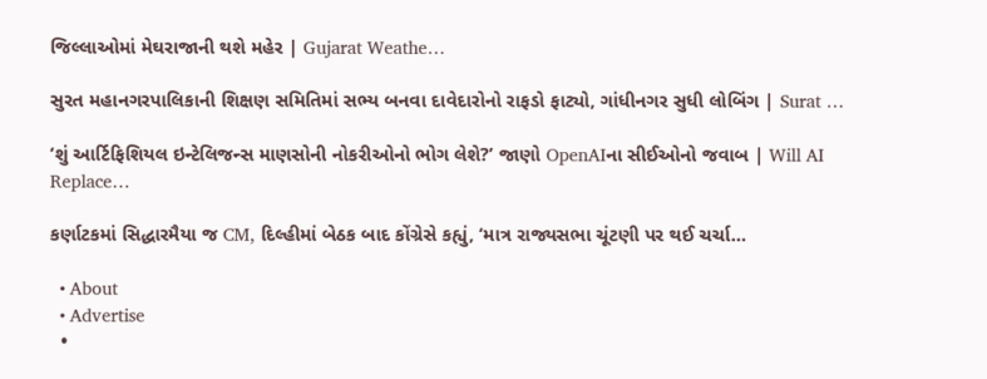જિલ્લાઓમાં મેઘરાજાની થશે મહેર | Gujarat Weathe…

સુરત મહાનગરપાલિકાની શિક્ષણ સમિતિમાં સભ્ય બનવા દાવેદારોનો રાફડો ફાટ્યો, ગાંધીનગર સુધી લોબિંગ | Surat …

‘શું આર્ટિફિશિયલ ઇન્ટેલિજન્સ માણસોની નોકરીઓનો ભોગ લેશે?’ જાણો OpenAIના સીઈઓનો જવાબ | Will AI Replace…

કર્ણાટકમાં સિદ્ધારમૈયા જ CM, દિલ્હીમાં બેઠક બાદ કોંગ્રેસે કહ્યું, ‘માત્ર રાજ્યસભા ચૂંટણી પર થઈ ચર્ચા…

  • About
  • Advertise
  •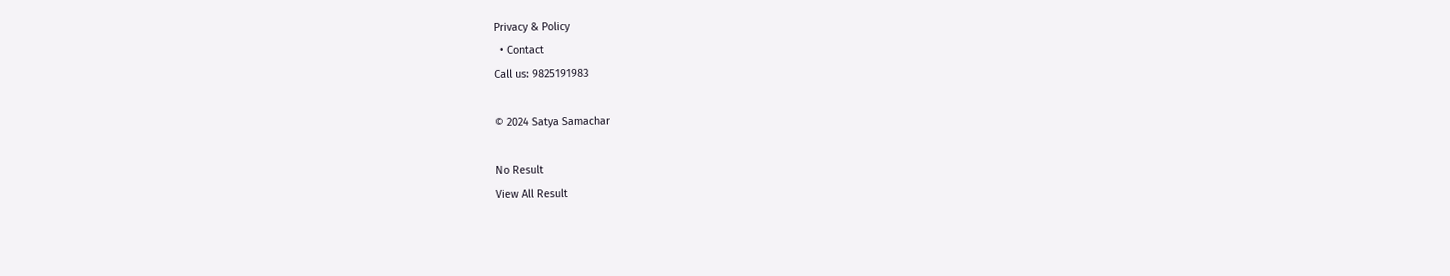Privacy & Policy
  • Contact
Call us: 9825191983

© 2024 Satya Samachar

No Result
View All Result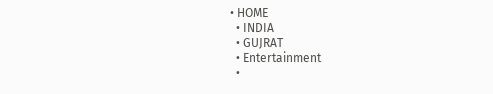• HOME
  • INDIA
  • GUJRAT
  • Entertainment
  •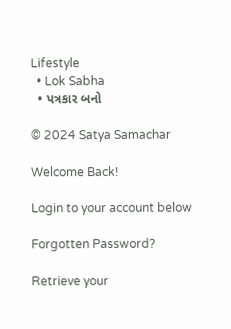Lifestyle
  • Lok Sabha
  • પત્રકાર બનો

© 2024 Satya Samachar

Welcome Back!

Login to your account below

Forgotten Password?

Retrieve your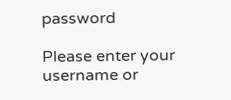password

Please enter your username or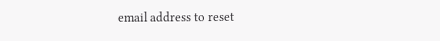email address to reset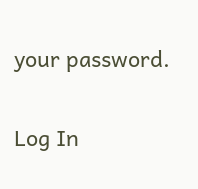your password.

Log In